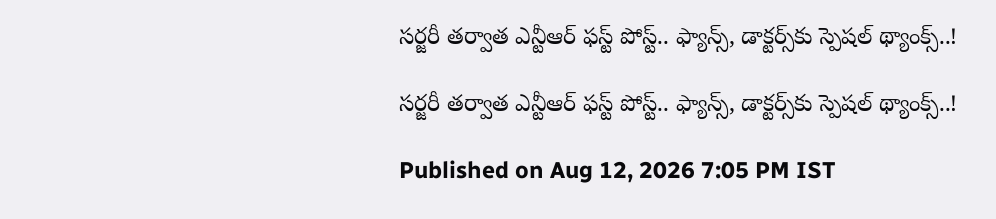సర్జరీ తర్వాత ఎన్టీఆర్ ఫస్ట్ పోస్ట్.. ఫ్యాన్స్, డాక్టర్స్‌కు స్పెషల్ థ్యాంక్స్..!

సర్జరీ తర్వాత ఎన్టీఆర్ ఫస్ట్ పోస్ట్.. ఫ్యాన్స్, డాక్టర్స్‌కు స్పెషల్ థ్యాంక్స్..!

Published on Aug 12, 2026 7:05 PM IST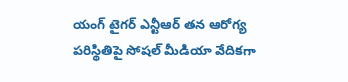యంగ్‌ టైగర్ ఎన్టీఆర్ తన ఆరోగ్య పరిస్థితిపై సోషల్ మీడియా వేదికగా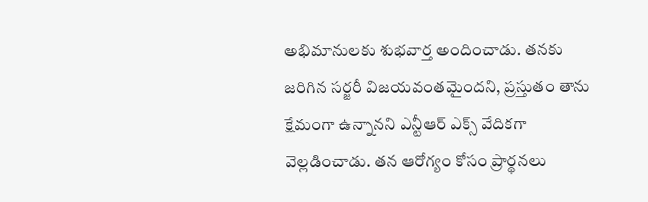అభిమానులకు శుభవార్త అందించాడు. తనకు జరిగిన సర్జరీ విజయవంతమైందని, ప్రస్తుతం తాను క్షేమంగా ఉన్నానని ఎన్టీఆర్ ఎక్స్ వేదికగా వెల్లడించాడు. తన ఆరోగ్యం కోసం ప్రార్థనలు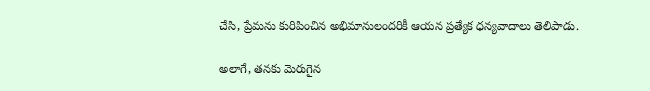చేసి, ప్రేమను కురిపించిన అభిమానులందరికీ ఆయన ప్రత్యేక ధన్యవాదాలు తెలిపాడు.

అలాగే, తనకు మెరుగైన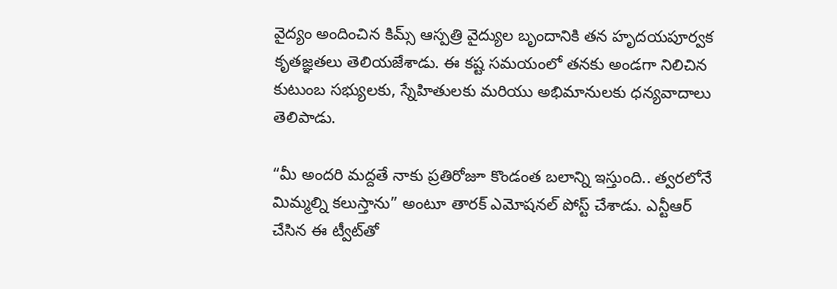వైద్యం అందించిన కిమ్స్ ఆస్పత్రి వైద్యుల బృందానికి తన హృదయపూర్వక కృతజ్ఞతలు తెలియజేశాడు. ఈ కష్ట సమయంలో తనకు అండగా నిలిచిన కుటుంబ సభ్యులకు, స్నేహితులకు మరియు అభిమానులకు ధన్యవాదాలు తెలిపాడు.

“మీ అందరి మద్దతే నాకు ప్రతిరోజూ కొండంత బలాన్ని ఇస్తుంది.. త్వరలోనే మిమ్మల్ని కలుస్తాను” అంటూ తారక్ ఎమోషనల్ పోస్ట్ చేశాడు. ఎన్టీఆర్ చేసిన ఈ ట్వీట్‌తో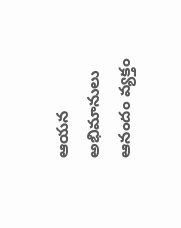ఆయన అభిమానులు ఆనందం వ్యక్తం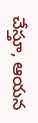చేస్తూ, ఆయన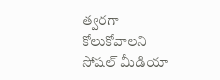త్వరగా కోలుకోవాలని సోషల్ మీడియా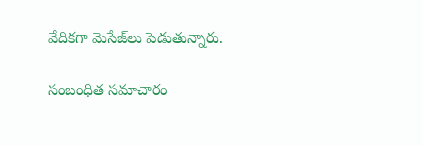వేదికగా మెసేజ్‌లు పెడుతున్నారు.

సంబంధిత సమాచారం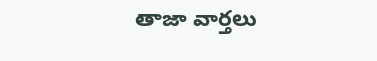తాజా వార్తలు